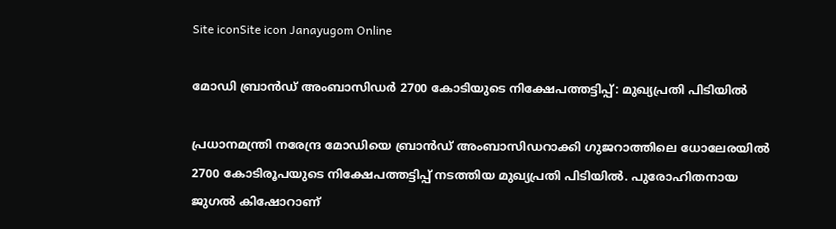Site iconSite icon Janayugom Online

മോഡി ബ്രാന്‍ഡ് അംബാസിഡര്‍ 2700 കോടിയുടെ നിക്ഷേപത്തട്ടിപ്പ്: മുഖ്യപ്രതി പിടിയില്‍

പ്രധാനമന്ത്രി നരേന്ദ്ര മോഡിയെ ബ്രാന്‍ഡ് അംബാസിഡറാക്കി ഗുജറാത്തിലെ ധോലേരയില്‍ 2700 കോടിരൂപയുടെ നിക്ഷേപത്തട്ടിപ്പ് നടത്തിയ മുഖ്യപ്രതി പിടിയില്‍. പുരോഹിതനായ ജുഗല്‍ കിഷോറാണ്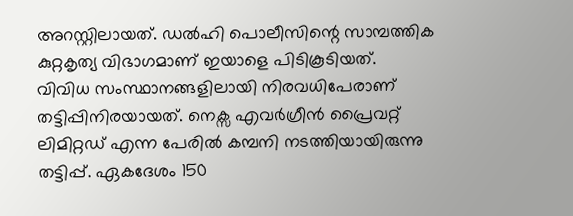അറസ്റ്റിലായത്. ഡല്‍ഹി പൊലീസിന്റെ സാമ്പത്തിക കുറ്റകൃത്യ വിഭാഗമാണ് ഇയാളെ പിടികൂടിയത്.
വിവിധ സംസ്ഥാനങ്ങളിലായി നിരവധിപേരാണ് തട്ടിപ്പിനിരയായത്. നെക്സ എവര്‍ഗ്രീന്‍ പ്രൈവറ്റ് ലിമിറ്റഡ് എന്ന പേരില്‍ കമ്പനി നടത്തിയായിരുന്നു തട്ടിപ്പ്. ഏകദേശം 150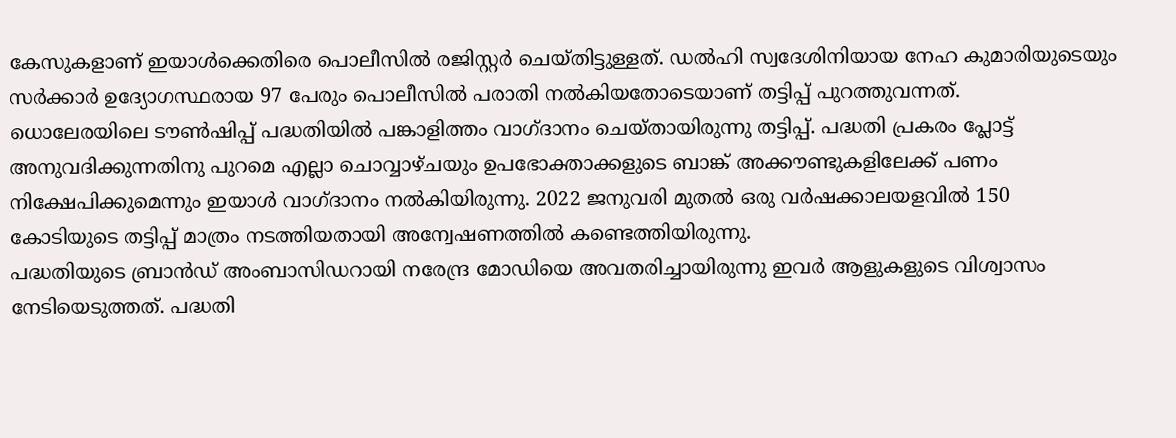കേസുകളാണ് ഇയാള്‍ക്കെതിരെ പൊലീസില്‍ രജിസ്റ്റര്‍ ചെയ്തിട്ടുള്ളത്. ഡല്‍ഹി സ്വദേശിനിയായ നേഹ കുമാരിയുടെയും സര്‍ക്കാര്‍ ഉദ്യോഗസ്ഥരായ 97 പേരും പൊലീസില്‍ പരാതി നല്‍കിയതോടെയാണ് തട്ടിപ്പ് പുറത്തുവന്നത്.
ധൊലേരയിലെ ടൗണ്‍ഷിപ്പ് പദ്ധതിയില്‍ പങ്കാളിത്തം വാഗ്ദാനം ചെയ്തായിരുന്നു തട്ടിപ്പ്. പദ്ധതി പ്രകരം പ്ലോട്ട് അനുവദിക്കുന്നതിനു പുറമെ എല്ലാ ചൊവ്വാഴ്ചയും ഉപഭോക്താക്കളുടെ ബാങ്ക് അക്കൗണ്ടുകളിലേക്ക് പണം നിക്ഷേപിക്കുമെന്നും ഇയാള്‍ വാഗ്ദാനം നല്‍കിയിരുന്നു. 2022 ജനുവരി മുതല്‍ ഒരു വര്‍ഷക്കാലയളവില്‍ 150 കോടിയുടെ തട്ടിപ്പ് മാത്രം നടത്തിയതായി അന്വേഷണത്തില്‍ കണ്ടെത്തിയിരുന്നു.
പദ്ധതിയുടെ ബ്രാന്‍ഡ് അംബാസിഡറായി നരേന്ദ്ര മോഡിയെ അവതരിച്ചായിരുന്നു ഇവര്‍ ആളുകളുടെ വിശ്വാസം നേടിയെടുത്തത്. പദ്ധതി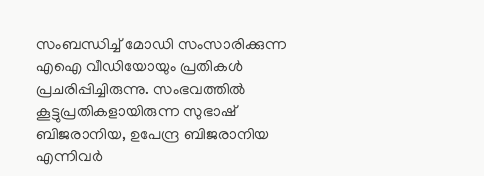സംബന്ധിച്ച് മോഡി സംസാരിക്കുന്ന എഐ വീഡിയോയും പ്രതികള്‍ പ്രചരിപ്പിച്ചിരുന്നു. സംഭവത്തില്‍ കൂട്ടുപ്രതികളായിരുന്ന സുഭാഷ് ബിജരാനിയ, ഉപേന്ദ്ര ബിജരാനിയ എന്നിവര്‍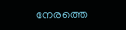നേരത്തെ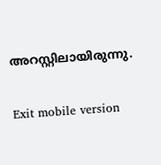അറസ്റ്റിലായിരുന്നു.

Exit mobile version